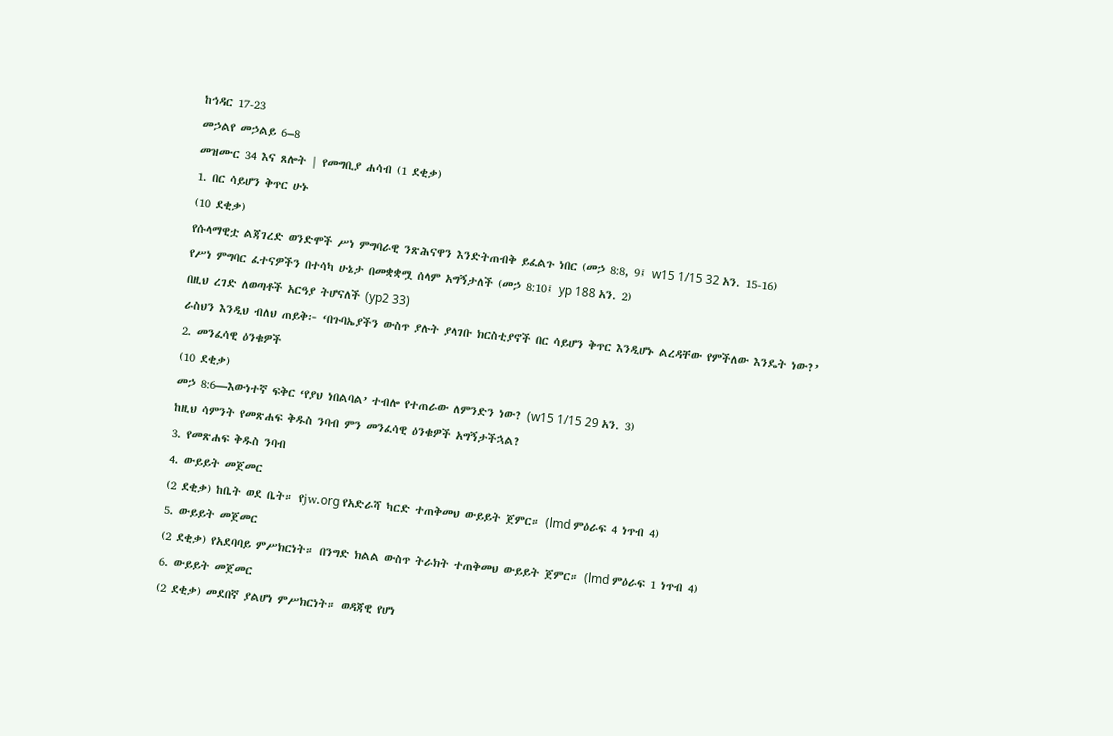ከኅዳር 17-23
መኃልየ መኃልይ 6–8
መዝሙር 34 እና ጸሎት | የመግቢያ ሐሳብ (1 ደቂቃ)
1. በር ሳይሆን ቅጥር ሁኑ
(10 ደቂቃ)
የሱላማዊቷ ልጃገረድ ወንድሞች ሥነ ምግባራዊ ንጽሕናዋን እንድትጠብቅ ይፈልጉ ነበር (መኃ 8:8, 9፤ w15 1/15 32 አን. 15-16)
የሥነ ምግባር ፈተናዎችን በተሳካ ሁኔታ በመቋቋሟ ሰላም አግኝታለች (መኃ 8:10፤ yp 188 አን. 2)
በዚህ ረገድ ለወጣቶች አርዓያ ትሆናለች (yp2 33)
ራስህን እንዲህ ብለህ ጠይቅ፦ ‘በጉባኤያችን ውስጥ ያሉት ያላገቡ ክርስቲያኖች በር ሳይሆን ቅጥር እንዲሆኑ ልረዳቸው የምችለው እንዴት ነው?’
2. መንፈሳዊ ዕንቁዎች
(10 ደቂቃ)
መኃ 8:6—እውነተኛ ፍቅር ‘የያህ ነበልባል’ ተብሎ የተጠራው ለምንድን ነው? (w15 1/15 29 አን. 3)
ከዚህ ሳምንት የመጽሐፍ ቅዱስ ንባብ ምን መንፈሳዊ ዕንቁዎች አግኝታችኋል?
3. የመጽሐፍ ቅዱስ ንባብ
4. ውይይት መጀመር
(2 ደቂቃ) ከቤት ወደ ቤት። የjw.org የአድራሻ ካርድ ተጠቅመህ ውይይት ጀምር። (lmd ምዕራፍ 4 ነጥብ 4)
5. ውይይት መጀመር
(2 ደቂቃ) የአደባባይ ምሥክርነት። በንግድ ክልል ውስጥ ትራክት ተጠቅመህ ውይይት ጀምር። (lmd ምዕራፍ 1 ነጥብ 4)
6. ውይይት መጀመር
(2 ደቂቃ) መደበኛ ያልሆነ ምሥክርነት። ወዳጃዊ የሆነ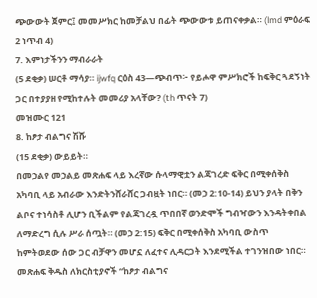ጭውውት ጀምር፤ መመሥክር ከመቻልህ በፊት ጭውውቱ ይጠናቀቃል። (lmd ምዕራፍ 2 ነጥብ 4)
7. እምነታችንን ማብራራት
(5 ደቂቃ) ሠርቶ ማሳያ። ijwfq ርዕስ 43—ጭብጥ፦ የይሖዋ ምሥክሮች ከፍቅር ጓደኝነት ጋር በተያያዘ የሚከተሉት መመሪያ አላቸው? (th ጥናት 7)
መዝሙር 121
8. ከፆታ ብልግና ሽሹ
(15 ደቂቃ) ውይይት።
በመኃልየ መኃልይ መጽሐፍ ላይ እረኛው ሱላማዊቷን ልጃገረድ ፍቅር በሚቀሰቅስ አካባቢ ላይ አብራው እንድትንሸራሸር ጋብዟት ነበር። (መኃ 2:10-14) ይህን ያላት በቅን ልቦና ተነሳስቶ ሊሆን ቢችልም የልጃገረዷ ጥበበኛ ወንድሞች ግብዣውን እንዳትቀበል ለማድረግ ሲሉ ሥራ ሰጧት። (መኃ 2:15) ፍቅር በሚቀሰቅስ አካባቢ ውስጥ ከምትወደው ሰው ጋር ብቻዋን መሆኗ ለፈተና ሊዳርጋት እንደሚችል ተገንዝበው ነበር።
መጽሐፍ ቅዱስ ለክርስቲያኖች “ከፆታ ብልግና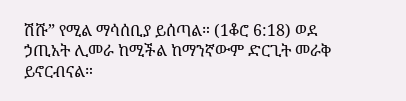ሽሹ” የሚል ማሳሰቢያ ይሰጣል። (1ቆሮ 6:18) ወደ ኃጢአት ሊመራ ከሚችል ከማንኛውም ድርጊት መራቅ ይኖርብናል።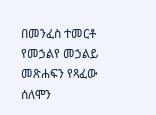በመንፈስ ተመርቶ የመኃልየ መኃልይ መጽሐፍን የጻፈው ሰለሞን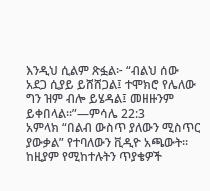እንዲህ ሲልም ጽፏል፦ “ብልህ ሰው አደጋ ሲያይ ይሸሸጋል፤ ተሞክሮ የሌለው ግን ዝም ብሎ ይሄዳል፤ መዘዙንም ይቀበላል።”—ምሳሌ 22:3
አምላክ “በልብ ውስጥ ያለውን ሚስጥር ያውቃል” የተባለውን ቪዲዮ አጫውት። ከዚያም የሚከተሉትን ጥያቄዎች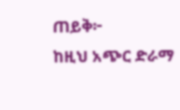ጠይቅ፦
ከዚህ አጭር ድራማ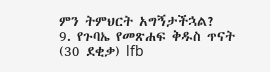ምን ትምህርት አግኝታችኋል?
9. የጉባኤ የመጽሐፍ ቅዱስ ጥናት
(30 ደቂቃ) lfb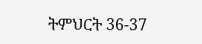ትምህርት 36-37